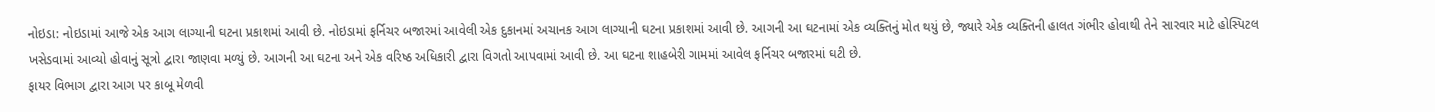નોઇડા: નોઇડામાં આજે એક આગ લાગ્યાની ઘટના પ્રકાશમાં આવી છે. નોઇડામાં ફર્નિચર બજારમાં આવેલી એક દુકાનમાં અચાનક આગ લાગ્યાની ઘટના પ્રકાશમાં આવી છે. આગની આ ઘટનામાં એક વ્યક્તિનું મોત થયું છે, જ્યારે એક વ્યક્તિની હાલત ગંભીર હોવાથી તેને સારવાર માટે હોસ્પિટલ ખસેડવામાં આવ્યો હોવાનું સૂત્રો દ્વારા જાણવા મળ્યું છે. આગની આ ઘટના અને એક વરિષ્ઠ અધિકારી દ્વારા વિગતો આપવામાં આવી છે. આ ઘટના શાહબેરી ગામમાં આવેલ ફર્નિચર બજારમાં ઘટી છે.
ફાયર વિભાગ દ્વારા આગ પર કાબૂ મેળવી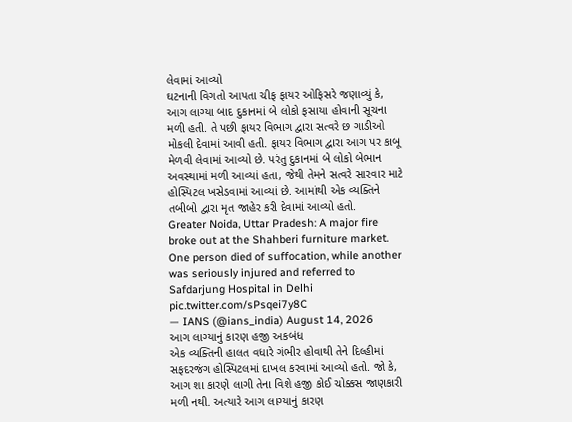લેવામાં આવ્યો
ઘટનાની વિગતો આપતા ચીફ ફાયર ઓફિસરે જણાવ્યું કે, આગ લાગ્યા બાદ દુકાનમાં બે લોકો ફસાયા હોવાની સૂચના મળી હતી. તે પછી ફાયર વિભાગ દ્વારા સત્વરે છ ગાડીઓ મોકલી દેવામાં આવી હતી. ફાયર વિભાગ દ્વારા આગ પર કાબૂ મેળવી લેવામાં આવ્યો છે. પરંતુ દુકાનમાં બે લોકો બેભાન અવસ્થામાં મળી આવ્યાં હતા, જેથી તેમને સત્વરે સારવાર માટે હોસ્પિટલ ખસેડવામાં આવ્યાં છે. આમાંથી એક વ્યક્તિને તબીબો દ્વારા મૃત જાહેર કરી દેવામાં આવ્યો હતો.
Greater Noida, Uttar Pradesh: A major fire broke out at the Shahberi furniture market. One person died of suffocation, while another was seriously injured and referred to Safdarjung Hospital in Delhi pic.twitter.com/sPsqei7y8C
— IANS (@ians_india) August 14, 2026
આગ લાગ્યાનું કારણ હજી અકબંધ
એક વ્યક્તિની હાલત વધારે ગંભીર હોવાથી તેને દિલ્હીમાં સફદરજંગ હોસ્પિટલમાં દાખલ કરવામાં આવ્યો હતો. જો કે, આગ શા કારણે લાગી તેના વિશે હજી કોઈ ચોક્કસ જાણકારી મળી નથી. અત્યારે આગ લાગ્યાનું કારણ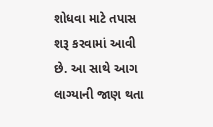શોધવા માટે તપાસ શરૂ કરવામાં આવી છે. આ સાથે આગ લાગ્યાની જાણ થતા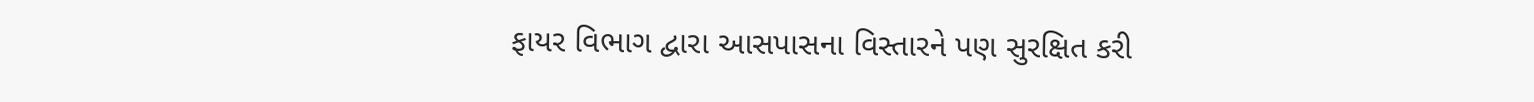ફાયર વિભાગ દ્વારા આસપાસના વિસ્તારને પણ સુરક્ષિત કરી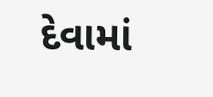દેવામાં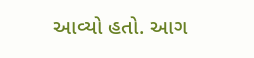આવ્યો હતો. આગ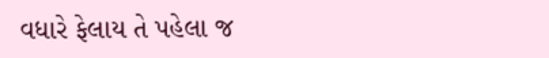વધારે ફેલાય તે પહેલા જ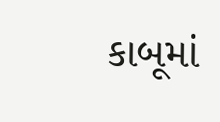કાબૂમાં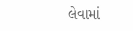લેવામાં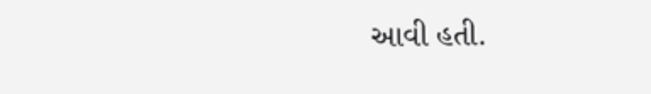આવી હતી.